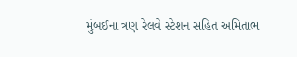મુંબઈના ત્રણ રેલવે સ્ટેશન સહિત અમિતાભ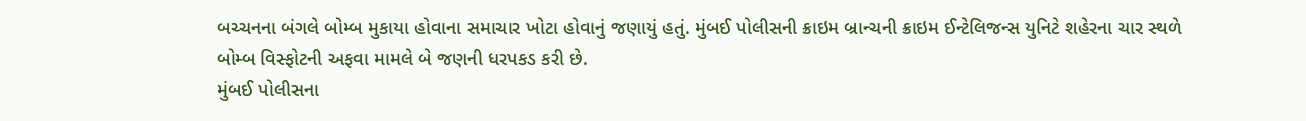બચ્ચનના બંગલે બોમ્બ મુકાયા હોવાના સમાચાર ખોટા હોવાનું જણાયું હતું. મુંબઈ પોલીસની ક્રાઇમ બ્રાન્ચની ક્રાઇમ ઈન્ટેલિજન્સ યુનિટે શહેરના ચાર સ્થળે બોમ્બ વિસ્ફોટની અફવા મામલે બે જણની ધરપકડ કરી છે.
મુંબઈ પોલીસના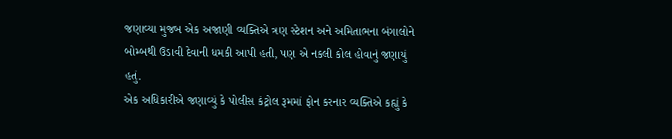જણાવ્યા મુજબ એક અજાણી વ્યક્તિએ ત્રણ સ્ટેશન અને અમિતાભના બંગાલોને બોમ્બથી ઉડાવી દેવાની ધમકી આપી હતી, પણ એ નકલી કોલ હોવાનું જણાયું હતું.
એક અધિકારીએ જણાવ્યું કે પોલીસ કંટ્રોલ રૂમમાં ફોન કરનાર વ્યક્તિએ કહ્યું કે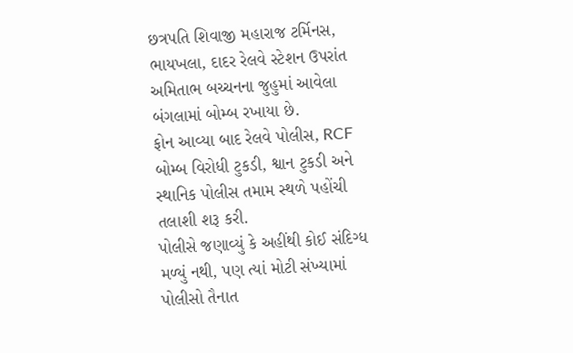છત્રપતિ શિવાજી મહારાજ ટર્મિનસ, ભાયખલા, દાદર રેલવે સ્ટેશન ઉપરાંત અમિતાભ બચ્ચનના જુહુમાં આવેલા બંગલામાં બોમ્બ રખાયા છે.
ફોન આવ્યા બાદ રેલવે પોલીસ, RCF બોમ્બ વિરોધી ટુકડી, શ્વાન ટુકડી અને સ્થાનિક પોલીસ તમામ સ્થળે પહોંચી તલાશી શરૂ કરી.
પોલીસે જણાવ્યું કે અહીંથી કોઈ સંદિગ્ધ મળ્યું નથી, પણ ત્યાં મોટી સંખ્યામાં પોલીસો તૈનાત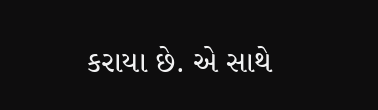કરાયા છે. એ સાથે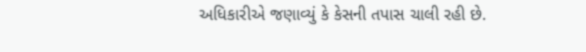અધિકારીએ જણાવ્યું કે કેસની તપાસ ચાલી રહી છે.